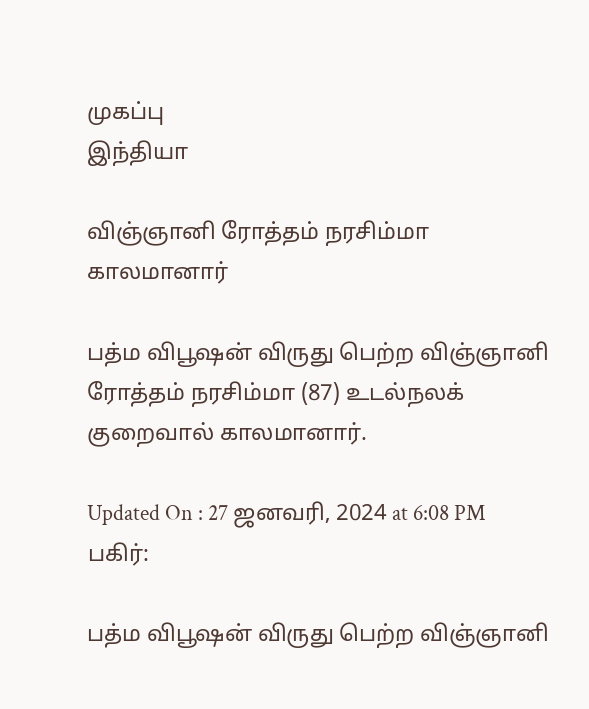முகப்பு
இந்தியா

விஞ்ஞானி ரோத்தம் நரசிம்மா காலமானார்

பத்ம விபூஷன் விருது பெற்ற விஞ்ஞானி ரோத்தம் நரசிம்மா (87) உடல்நலக் குறைவால் காலமானார்.

Updated On : 27 ஜனவரி, 2024 at 6:08 PM
பகிர்:

பத்ம விபூஷன் விருது பெற்ற விஞ்ஞானி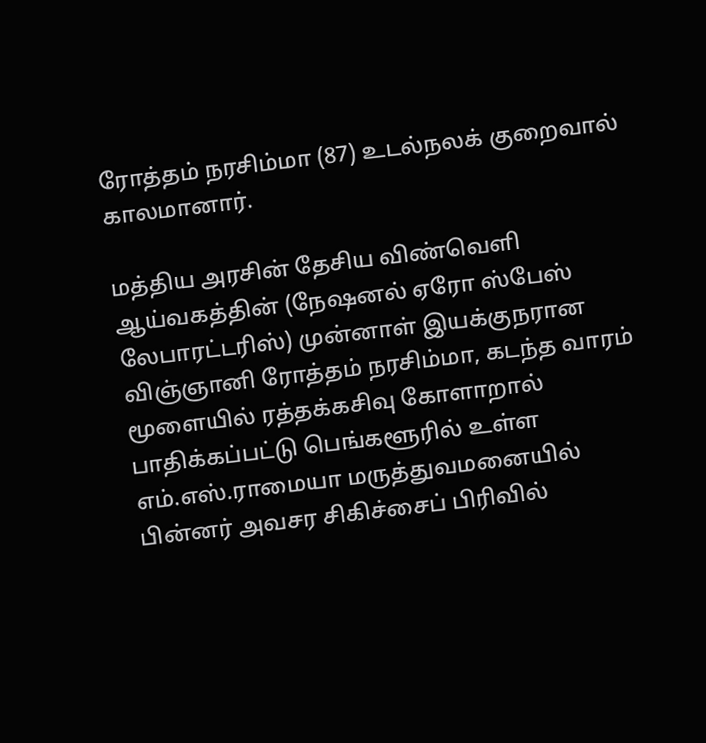ரோத்தம் நரசிம்மா (87) உடல்நலக் குறைவால் காலமானார்.

மத்திய அரசின் தேசிய விண்வெளி ஆய்வகத்தின் (நேஷனல் ஏரோ ஸ்பேஸ் லேபாரட்டரிஸ்) முன்னாள் இயக்குநரான விஞ்ஞானி ரோத்தம் நரசிம்மா, கடந்த வாரம் மூளையில் ரத்தக்கசிவு கோளாறால் பாதிக்கப்பட்டு பெங்களூரில் உள்ள எம்.எஸ்.ராமையா மருத்துவமனையில் பின்னர் அவசர சிகிச்சைப் பிரிவில்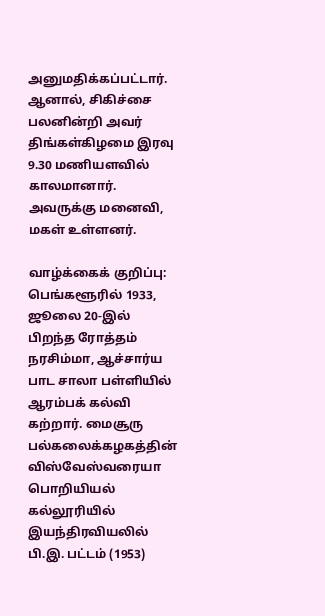அனுமதிக்கப்பட்டார். ஆனால், சிகிச்சை பலனின்றி அவர் திங்கள்கிழமை இரவு 9.30 மணியளவில் காலமானார். அவருக்கு மனைவி, மகள் உள்ளனர்.

வாழ்க்கைக் குறிப்பு: பெங்களூரில் 1933, ஜூலை 20-இல் பிறந்த ரோத்தம் நரசிம்மா, ஆச்சார்ய பாட சாலா பள்ளியில் ஆரம்பக் கல்வி கற்றார். மைசூரு பல்கலைக்கழகத்தின் விஸ்வேஸ்வரையா பொறியியல் கல்லூரியில் இயந்திரவியலில் பி.இ. பட்டம் (1953)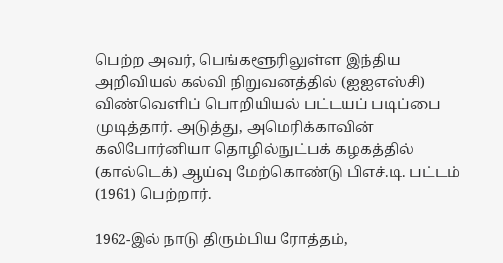பெற்ற அவர், பெங்களூரிலுள்ள இந்திய அறிவியல் கல்வி நிறுவனத்தில் (ஐஐஎஸ்சி) விண்வெளிப் பொறியியல் பட்டயப் படிப்பை முடித்தார். அடுத்து, அமெரிக்காவின் கலிபோர்னியா தொழில்நுட்பக் கழகத்தில் (கால்டெக்) ஆய்வு மேற்கொண்டு பிஎச்.டி. பட்டம் (1961) பெற்றார்.

1962-இல் நாடு திரும்பிய ரோத்தம்,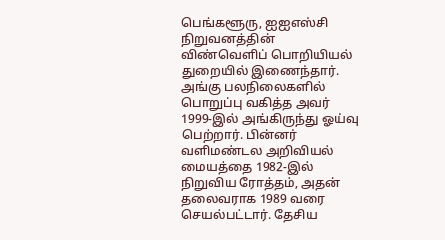பெங்களூரு, ஐஐஎஸ்சி நிறுவனத்தின் விண்வெளிப் பொறியியல் துறையில் இணைந்தார். அங்கு பலநிலைகளில் பொறுப்பு வகித்த அவர் 1999-இல் அங்கிருந்து ஓய்வு பெற்றார். பின்னர் வளிமண்டல அறிவியல் மையத்தை 1982-இல் நிறுவிய ரோத்தம், அதன் தலைவராக 1989 வரை செயல்பட்டார். தேசிய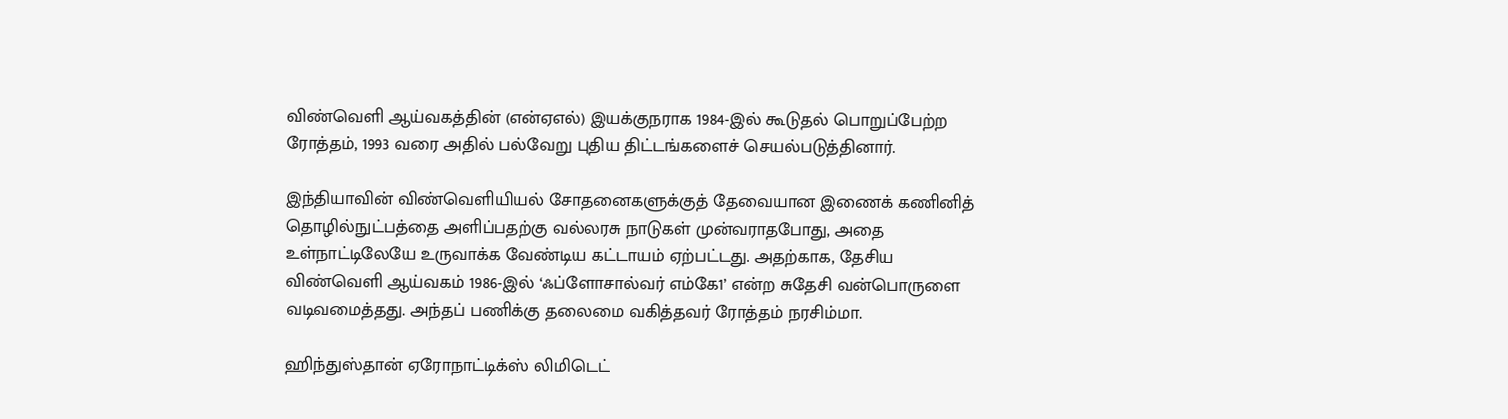விண்வெளி ஆய்வகத்தின் (என்ஏஎல்) இயக்குநராக 1984-இல் கூடுதல் பொறுப்பேற்ற ரோத்தம், 1993 வரை அதில் பல்வேறு புதிய திட்டங்களைச் செயல்படுத்தினார்.

இந்தியாவின் விண்வெளியியல் சோதனைகளுக்குத் தேவையான இணைக் கணினித் தொழில்நுட்பத்தை அளிப்பதற்கு வல்லரசு நாடுகள் முன்வராதபோது, அதை உள்நாட்டிலேயே உருவாக்க வேண்டிய கட்டாயம் ஏற்பட்டது. அதற்காக, தேசிய விண்வெளி ஆய்வகம் 1986-இல் ‘ஃப்ளோசால்வர் எம்கே1’ என்ற சுதேசி வன்பொருளை வடிவமைத்தது. அந்தப் பணிக்கு தலைமை வகித்தவர் ரோத்தம் நரசிம்மா.

ஹிந்துஸ்தான் ஏரோநாட்டிக்ஸ் லிமிடெட்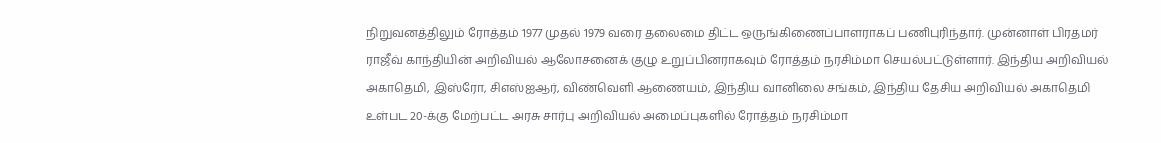நிறுவனத்திலும் ரோத்தம் 1977 முதல் 1979 வரை தலைமை திட்ட ஒருங்கிணைப்பாளராகப் பணிபுரிந்தார். முன்னாள் பிரதமர் ராஜீவ் காந்தியின் அறிவியல் ஆலோசனைக் குழு உறுப்பினராகவும் ரோத்தம் நரசிம்மா செயல்பட்டுள்ளார். இந்திய அறிவியல் அகாதெமி, இஸ்ரோ, சிஎஸ்ஐஆர், விண்வெளி ஆணையம், இந்திய வானிலை சங்கம், இந்திய தேசிய அறிவியல் அகாதெமி உள்பட 20-க்கு மேற்பட்ட அரசு சார்பு அறிவியல் அமைப்புகளில் ரோத்தம் நரசிம்மா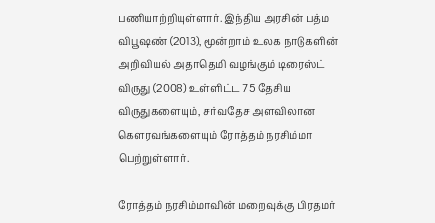பணியாற்றியுள்ளார். இந்திய அரசின் பத்ம விபூஷண் (2013), மூன்றாம் உலக நாடுகளின் அறிவியல் அதாதெமி வழங்கும் டிரைஸ்ட் விருது (2008) உள்ளிட்ட 75 தேசிய விருதுகளையும், சர்வதேச அளவிலான கௌரவங்களையும் ரோத்தம் நரசிம்மா பெற்றுள்ளார்.

ரோத்தம் நரசிம்மாவின் மறைவுக்கு பிரதமர்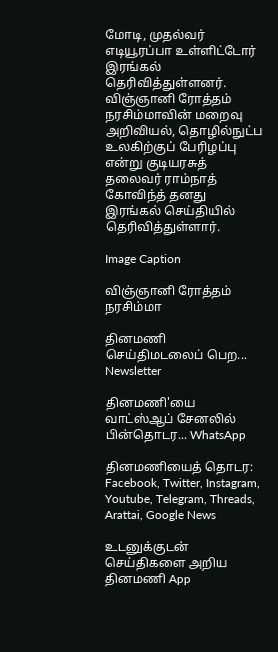மோடி, முதல்வர் எடியூரப்பா உள்ளிட்டோர் இரங்கல் தெரிவித்துள்ளனர். விஞ்ஞானி ரோத்தம் நரசிம்மாவின் மறைவு அறிவியல், தொழில்நுட்ப உலகிற்குப் பேரிழப்பு என்று குடியரசுத் தலைவர் ராம்நாத் கோவிந்த் தனது இரங்கல் செய்தியில் தெரிவித்துள்ளார்.

Image Caption

விஞ்ஞானி ரோத்தம் நரசிம்மா

தினமணி செய்திமடலைப் பெற... Newsletter

தினமணி'யை வாட்ஸ்ஆப் சேனலில் பின்தொடர... WhatsApp

தினமணியைத் தொடர: Facebook, Twitter, Instagram, Youtube, Telegram, Threads, Arattai, Google News

உடனுக்குடன் செய்திகளை அறிய தினமணி App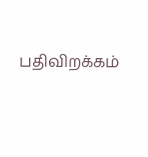பதிவிறக்கம்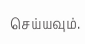செய்யவும்.